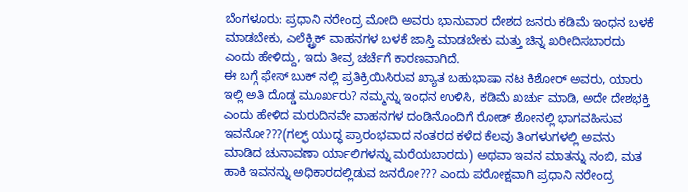ಬೆಂಗಳೂರು: ಪ್ರಧಾನಿ ನರೇಂದ್ರ ಮೋದಿ ಅವರು ಭಾನುವಾರ ದೇಶದ ಜನರು ಕಡಿಮೆ ಇಂಧನ ಬಳಕೆ ಮಾಡಬೇಕು, ಎಲೆಕ್ಟ್ರಿಕ್ ವಾಹನಗಳ ಬಳಕೆ ಜಾಸ್ತಿ ಮಾಡಬೇಕು ಮತ್ತು ಚಿನ್ನ ಖರೀದಿಸಬಾರದು ಎಂದು ಹೇಳಿದ್ದು, ಇದು ತೀವ್ರ ಚರ್ಚೆಗೆ ಕಾರಣವಾಗಿದೆ.
ಈ ಬಗ್ಗೆ ಫೇಸ್ ಬುಕ್ ನಲ್ಲಿ ಪ್ರತಿಕ್ರಿಯಿಸಿರುವ ಖ್ಯಾತ ಬಹುಭಾಷಾ ನಟ ಕಿಶೋರ್ ಅವರು, ಯಾರು ಇಲ್ಲಿ ಅತಿ ದೊಡ್ಡ ಮೂರ್ಖರು? ನಮ್ಮನ್ನು ಇಂಧನ ಉಳಿಸಿ, ಕಡಿಮೆ ಖರ್ಚು ಮಾಡಿ, ಅದೇ ದೇಶಭಕ್ತಿ ಎಂದು ಹೇಳಿದ ಮರುದಿನವೇ ವಾಹನಗಳ ದಂಡಿನೊಂದಿಗೆ ರೋಡ್ ಶೋನಲ್ಲಿ ಭಾಗವಹಿಸುವ ಇವನೋ???(ಗಲ್ಫ್ ಯುದ್ಧ ಪ್ರಾರಂಭವಾದ ನಂತರದ ಕಳೆದ ಕೆಲವು ತಿಂಗಳುಗಳಲ್ಲಿ ಅವನು ಮಾಡಿದ ಚುನಾವಣಾ ರ್ಯಾಲಿಗಳನ್ನು ಮರೆಯಬಾರದು) ಅಥವಾ ಇವನ ಮಾತನ್ನು ನಂಬಿ, ಮತ ಹಾಕಿ ಇವನನ್ನು ಅಧಿಕಾರದಲ್ಲಿಡುವ ಜನರೋ??? ಎಂದು ಪರೋಕ್ಷವಾಗಿ ಪ್ರಧಾನಿ ನರೇಂದ್ರ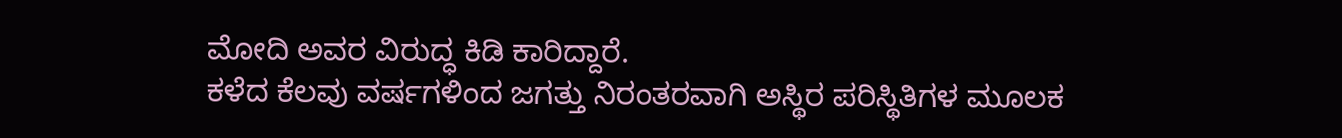ಮೋದಿ ಅವರ ವಿರುದ್ಧ ಕಿಡಿ ಕಾರಿದ್ದಾರೆ.
ಕಳೆದ ಕೆಲವು ವರ್ಷಗಳಿಂದ ಜಗತ್ತು ನಿರಂತರವಾಗಿ ಅಸ್ಥಿರ ಪರಿಸ್ಥಿತಿಗಳ ಮೂಲಕ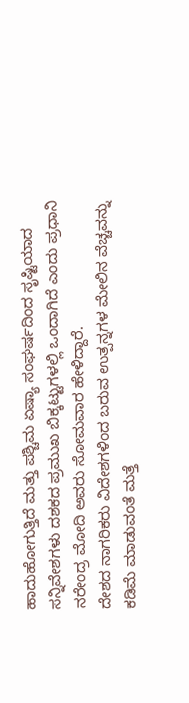ಹಾದುಹೋಗುತ್ತಿದೆ ಮತ್ತು ಪಶ್ಚಿಮ ಏಷ್ಯಾ ಸಂಘರ್ಷದಿಂದ ಸೃಷ್ಟಿಯಾದ ಸನ್ನಿವೇಶಗಳು ದಶಕದ ಪ್ರಮುಖ ಬಿಕ್ಕಟ್ಟುಗಳಲ್ಲಿ ಒಂದಾಗಿದೆ ಎಂದು ಪ್ರಧಾನಿ ನರೇಂದ್ರ ಮೋದಿ ಅವರು ಸೋಮವಾರ ಹೇಳಿದ್ದಾರೆ.
ದೇಶದ ನಾಗರಿಕರು ವಿದೇಶಗಳಿಂದ ಬರುವ ಉತ್ಪನ್ನಗಳ ಮೇಲಿನ ವೆಚ್ಚವನ್ನು ಕಡಿಮೆ ಮಾಡುವಂತೆ ಮತ್ತೆ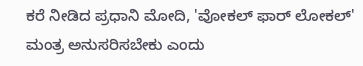ಕರೆ ನೀಡಿದ ಪ್ರಧಾನಿ ಮೋದಿ, 'ವೋಕಲ್ ಫಾರ್ ಲೋಕಲ್' ಮಂತ್ರ ಅನುಸರಿಸಬೇಕು ಎಂದು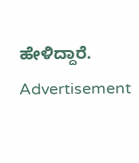ಹೇಳಿದ್ದಾರೆ.
Advertisement